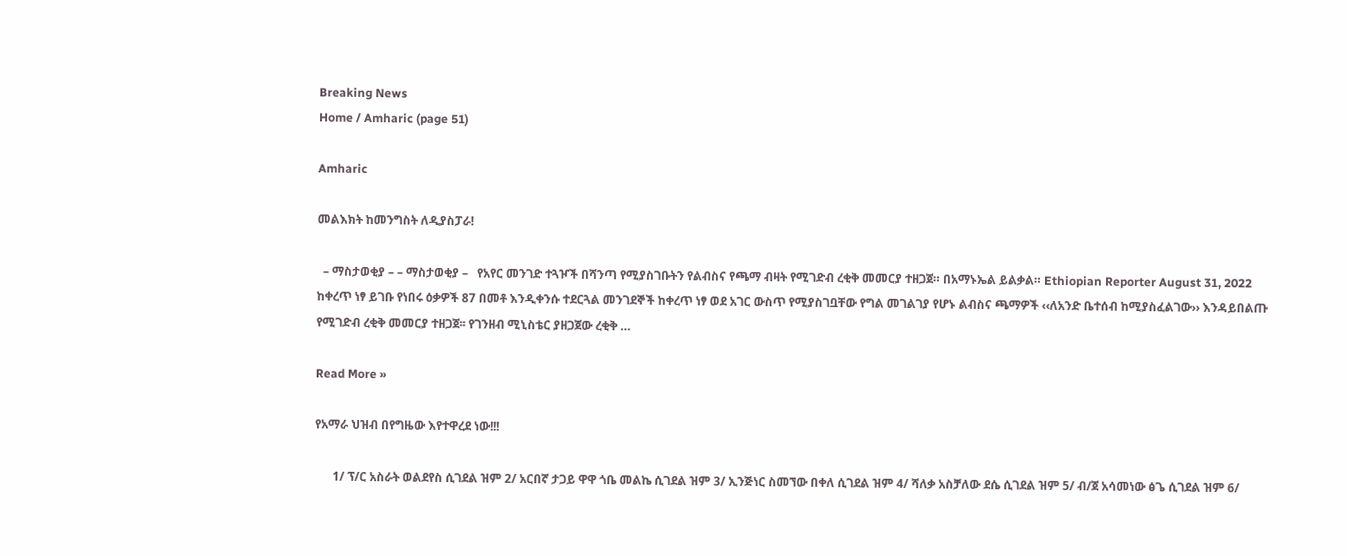Breaking News
Home / Amharic (page 51)

Amharic

መልእክት ከመንግስት ለዲያስፓራ!

  – ማስታወቂያ – – ማስታወቂያ –   የአየር መንገድ ተጓዦች በሻንጣ የሚያስገቡትን የልብስና የጫማ ብዛት የሚገድብ ረቂቅ መመርያ ተዘጋጀ። በአማኑኤል ይልቃል። Ethiopian Reporter August 31, 2022 ከቀረጥ ነፃ ይገቡ የነበሩ ዕቃዎች 87 በመቶ እንዲቀንሱ ተደርጓል መንገደኞች ከቀረጥ ነፃ ወደ አገር ውስጥ የሚያስገቧቸው የግል መገልገያ የሆኑ ልብስና ጫማዎች ‹‹ለአንድ ቤተሰብ ከሚያስፈልገው›› እንዳይበልጡ የሚገድብ ረቂቅ መመርያ ተዘጋጀ፡፡ የገንዘብ ሚኒስቴር ያዘጋጀው ረቂቅ …

Read More »

የአማራ ህዝብ በየግዜው እየተዋረደ ነው!!!

      1/ ፕ/ር አስራት ወልደየስ ሲገደል ዝም 2/ አርበኛ ታጋይ ዋዋ ጎቤ መልኬ ሲገደል ዝም 3/ ኢንጅነር ስመኘው በቀለ ሲገደል ዝም 4/ ሻለቃ አስቻለው ደሴ ሲገደል ዝም 5/ ብ/ጀ አሳመነው ፅጌ ሲገደል ዝም 6/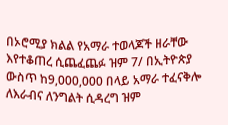በኦሮሚያ ክልል የአማራ ተወላጆች ዘራቸው እየተቆጠረ ሲጨፈጨፉ ዝም 7/ በኢትዮጵያ ውስጥ ከ9,000,000 በላይ አማራ ተፈናቅሎ ለእራብና ለንግልት ሲዳረግ ዝም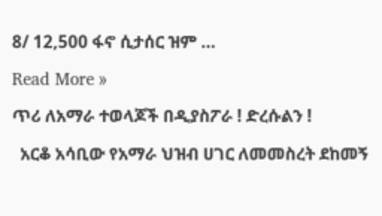8/ 12,500 ፋኖ ሲታሰር ዝም …

Read More »

ጥሪ ለአማራ ተወላጆች በዲያስፖራ ! ድረሱልን !

  አርቆ አሳቢው የአማራ ህዝብ ሀገር ለመመስረት ደከመኝ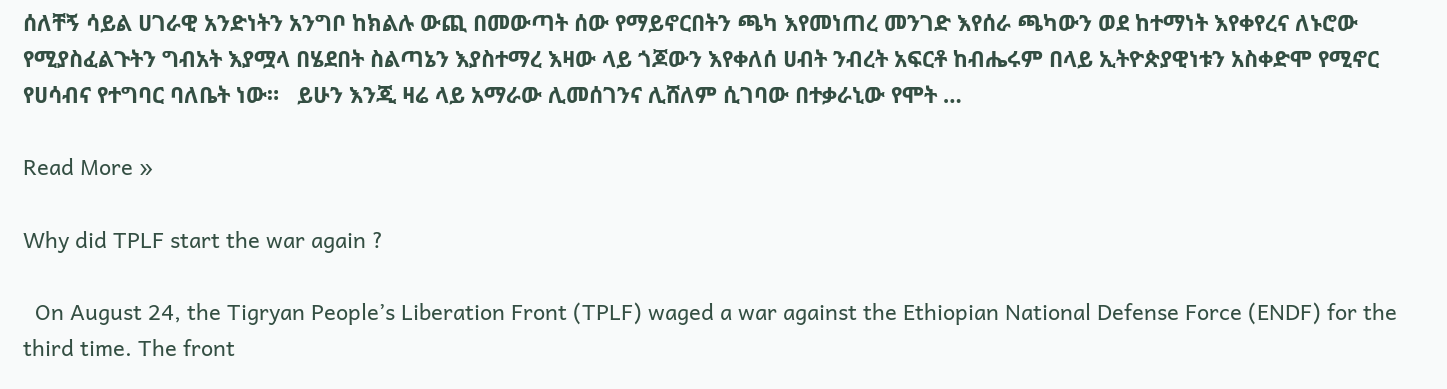ሰለቸኝ ሳይል ሀገራዊ አንድነትን አንግቦ ከክልሉ ውጪ በመውጣት ሰው የማይኖርበትን ጫካ እየመነጠረ መንገድ እየሰራ ጫካውን ወደ ከተማነት እየቀየረና ለኑሮው የሚያስፈልጉትን ግብአት እያሟላ በሄደበት ስልጣኔን እያስተማረ እዛው ላይ ጎጆውን እየቀለሰ ሀብት ንብረት አፍርቶ ከብሔሩም በላይ ኢትዮጵያዊነቱን አስቀድሞ የሚኖር የሀሳብና የተግባር ባለቤት ነው።   ይሁን እንጂ ዛሬ ላይ አማራው ሊመሰገንና ሊሸለም ሲገባው በተቃራኒው የሞት …

Read More »

Why did TPLF start the war again ?

  On August 24, the Tigryan People’s Liberation Front (TPLF) waged a war against the Ethiopian National Defense Force (ENDF) for the third time. The front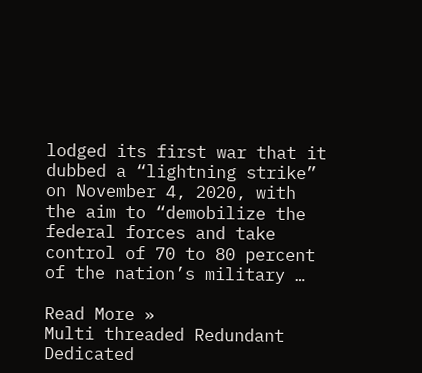lodged its first war that it dubbed a “lightning strike” on November 4, 2020, with the aim to “demobilize the federal forces and take control of 70 to 80 percent of the nation’s military …

Read More »
Multi threaded Redundant Dedicated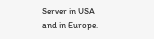Server in USA and in Europe.